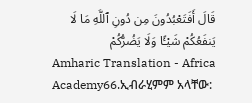قَالَ أَفَتَعْبُدُونَ مِن دُونِ ٱللَّهِ مَا لَا يَنفَعُكُمْ شَيْـًٔا وَلَا يَضُرُّكُمْ
Amharic Translation - Africa Academy66.ኢብራሂምም አላቸው: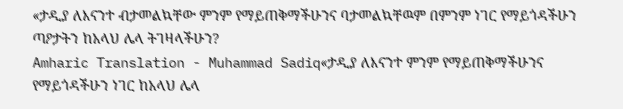«ታዲያ ለእናንተ ብታመልኳቸው ምንም የማይጠቅማችሁንና ባታመልኳቸዉም በምንም ነገር የማይጎዳችሁን ጣዖታትን ከአላህ ሌላ ትገዛላችሁን?
Amharic Translation - Muhammad Sadiq«ታዲያ ለእናንተ ምንም የማይጠቅማችሁንና የማይጎዳችሁን ነገር ከአላህ ሌላ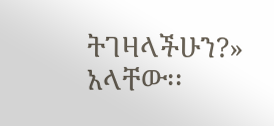ትገዛላችሁን?» አላቸው፡፡